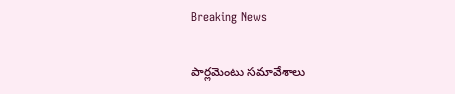Breaking News

పార్లమెంటు సమావేశాలు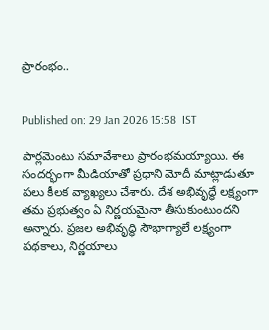ప్రారంభం..


Published on: 29 Jan 2026 15:58  IST

పార్లమెంటు సమావేశాలు ప్రారంభమయ్యాయి. ఈ సందర్భంగా మీడియాతో ప్రధాని మోదీ మాట్లాడుతూ పలు కీలక వ్యాఖ్యలు చేశారు. దేశ అభివృద్ధే లక్ష్యంగా తమ ప్రభుత్వం ఏ నిర్ణయమైనా తీసుకుంటుందని అన్నారు. ప్రజల అభివృద్ధి సౌభాగ్యాలే లక్ష్యంగా పథకాలు, నిర్ణయాలు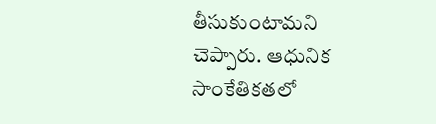తీసుకుంటామని చెప్పారు. ఆధునిక సాంకేతికతలో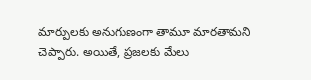మార్పులకు అనుగుణంగా తామూ మారతామని చెప్పారు. అయితే, ప్రజలకు మేలు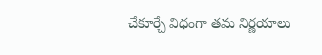చేకూర్చే విధంగా తమ నిర్ణయాలు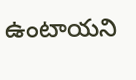ఉంటాయని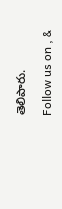తెలిపారు.

Follow us on , &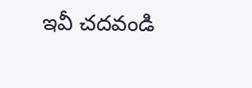ఇవీ చదవండి